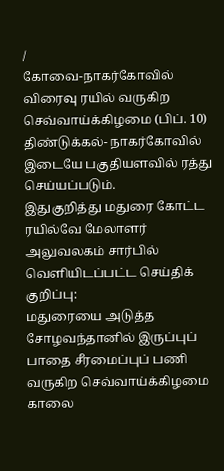/
கோவை-நாகர்கோவில் விரைவு ரயில் வருகிற செவ்வாய்க்கிழமை (பிப். 10) திண்டுக்கல்- நாகர்கோவில் இடையே பகுதியளவில் ரத்து செய்யப்படும்.
இதுகுறித்து மதுரை கோட்ட ரயில்வே மேலாளர் அலுவலகம் சார்பில் வெளியிடப்பட்ட செய்திக் குறிப்பு:
மதுரையை அடுத்த சோழவந்தானில் இருப்புப் பாதை சீரமைப்புப் பணி வருகிற செவ்வாய்க்கிழமை காலை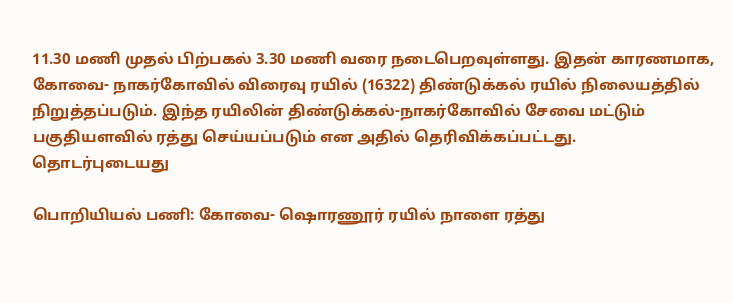11.30 மணி முதல் பிற்பகல் 3.30 மணி வரை நடைபெறவுள்ளது. இதன் காரணமாக, கோவை- நாகர்கோவில் விரைவு ரயில் (16322) திண்டுக்கல் ரயில் நிலையத்தில் நிறுத்தப்படும். இந்த ரயிலின் திண்டுக்கல்-நாகர்கோவில் சேவை மட்டும் பகுதியளவில் ரத்து செய்யப்படும் என அதில் தெரிவிக்கப்பட்டது.
தொடர்புடையது

பொறியியல் பணி: கோவை- ஷொரணூர் ரயில் நாளை ரத்து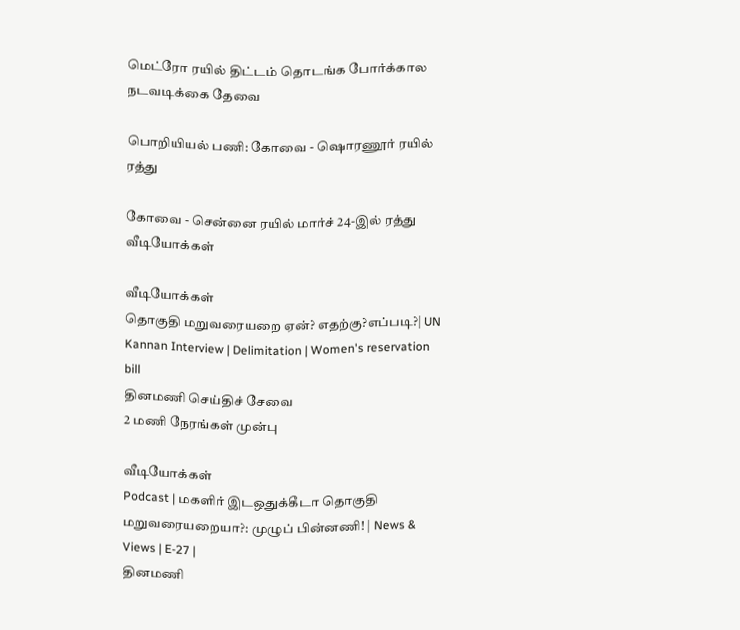மெட்ரோ ரயில் திட்டம் தொடங்க போர்க்கால நடவடிக்கை தேவை

பொறியியல் பணி: கோவை - ஷொரணூர் ரயில் ரத்து

கோவை - சென்னை ரயில் மார்ச் 24-இல் ரத்து
வீடியோக்கள்

வீடியோக்கள்
தொகுதி மறுவரையறை ஏன்? எதற்கு?எப்படி?| UN Kannan Interview | Delimitation | Women's reservation bill
தினமணி செய்திச் சேவை
2 மணி நேரங்கள் முன்பு

வீடியோக்கள்
Podcast | மகளிர் இடஒதுக்கீடா தொகுதி மறுவரையறையா?: முழுப் பின்னணி! | News & Views | E-27 |
தினமணி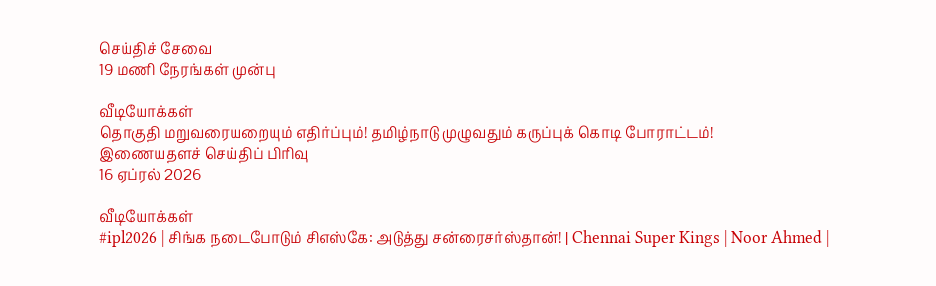செய்திச் சேவை
19 மணி நேரங்கள் முன்பு

வீடியோக்கள்
தொகுதி மறுவரையறையும் எதிர்ப்பும்! தமிழ்நாடு முழுவதும் கருப்புக் கொடி போராட்டம்!
இணையதளச் செய்திப் பிரிவு
16 ஏப்ரல் 2026

வீடியோக்கள்
#ipl2026 | சிங்க நடைபோடும் சிஎஸ்கே: அடுத்து சன்ரைசர்ஸ்தான்! | Chennai Super Kings | Noor Ahmed |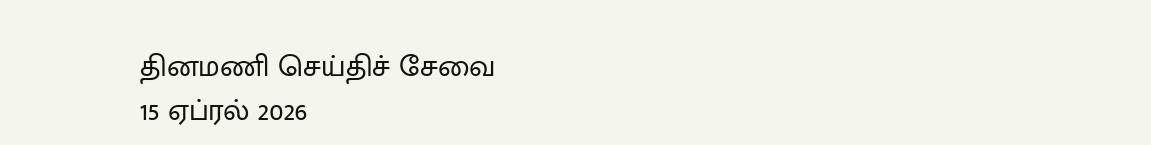தினமணி செய்திச் சேவை
15 ஏப்ரல் 2026